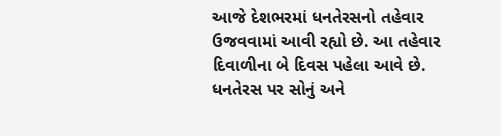આજે દેશભરમાં ધનતેરસનો તહેવાર ઉજવવામાં આવી રહ્યો છે. આ તહેવાર દિવાળીના બે દિવસ પહેલા આવે છે. ધનતેરસ પર સોનું અને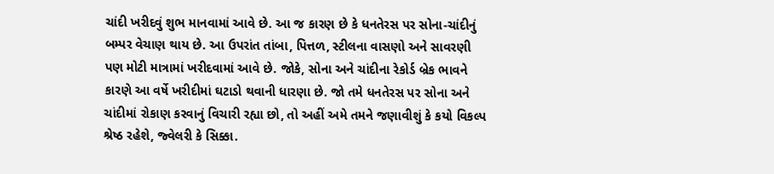ચાંદી ખરીદવું શુભ માનવામાં આવે છે. આ જ કારણ છે કે ધનતેરસ પર સોના-ચાંદીનું બમ્પર વેચાણ થાય છે. આ ઉપરાંત તાંબા, પિત્તળ, સ્ટીલના વાસણો અને સાવરણી પણ મોટી માત્રામાં ખરીદવામાં આવે છે. જોકે, સોના અને ચાંદીના રેકોર્ડ બ્રેક ભાવને કારણે આ વર્ષે ખરીદીમાં ઘટાડો થવાની ધારણા છે. જો તમે ધનતેરસ પર સોના અને ચાંદીમાં રોકાણ કરવાનું વિચારી રહ્યા છો, તો અહીં અમે તમને જણાવીશું કે કયો વિકલ્પ શ્રેષ્ઠ રહેશે, જ્વેલરી કે સિક્કા.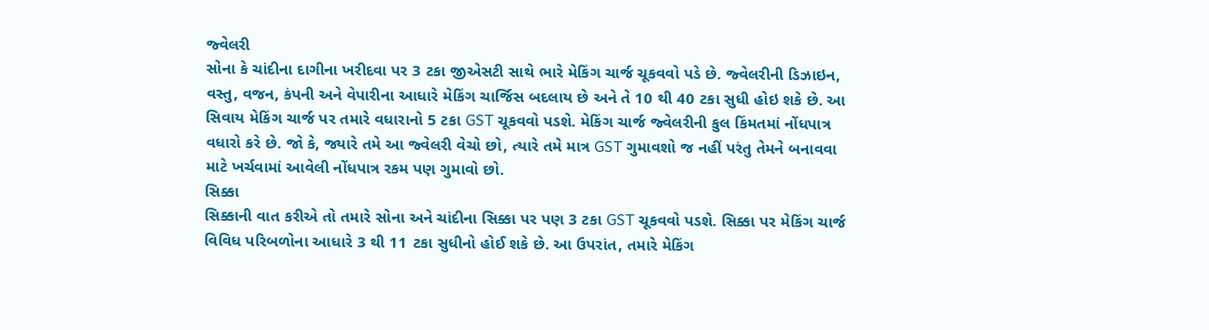જ્વેલરી
સોના કે ચાંદીના દાગીના ખરીદવા પર 3 ટકા જીએસટી સાથે ભારે મેકિંગ ચાર્જ ચૂકવવો પડે છે. જ્વેલરીની ડિઝાઇન, વસ્તુ, વજન, કંપની અને વેપારીના આધારે મેકિંગ ચાર્જિસ બદલાય છે અને તે 10 થી 40 ટકા સુધી હોઇ શકે છે. આ સિવાય મેકિંગ ચાર્જ પર તમારે વધારાનો 5 ટકા GST ચૂકવવો પડશે. મેકિંગ ચાર્જ જ્વેલરીની કુલ કિંમતમાં નોંધપાત્ર વધારો કરે છે. જો કે, જ્યારે તમે આ જ્વેલરી વેચો છો, ત્યારે તમે માત્ર GST ગુમાવશો જ નહીં પરંતુ તેમને બનાવવા માટે ખર્ચવામાં આવેલી નોંધપાત્ર રકમ પણ ગુમાવો છો.
સિક્કા
સિક્કાની વાત કરીએ તો તમારે સોના અને ચાંદીના સિક્કા પર પણ 3 ટકા GST ચૂકવવો પડશે. સિક્કા પર મેકિંગ ચાર્જ વિવિધ પરિબળોના આધારે 3 થી 11 ટકા સુધીનો હોઈ શકે છે. આ ઉપરાંત, તમારે મેકિંગ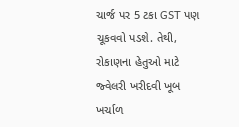ચાર્જ પર 5 ટકા GST પણ ચૂકવવો પડશે. તેથી, રોકાણના હેતુઓ માટે જ્વેલરી ખરીદવી ખૂબ ખર્ચાળ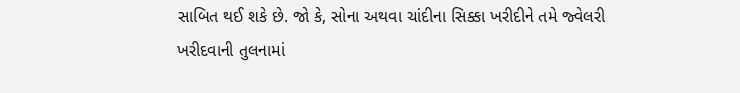સાબિત થઈ શકે છે. જો કે, સોના અથવા ચાંદીના સિક્કા ખરીદીને તમે જ્વેલરી ખરીદવાની તુલનામાં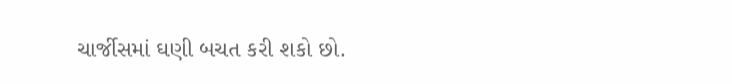ચાર્જીસમાં ઘણી બચત કરી શકો છો.